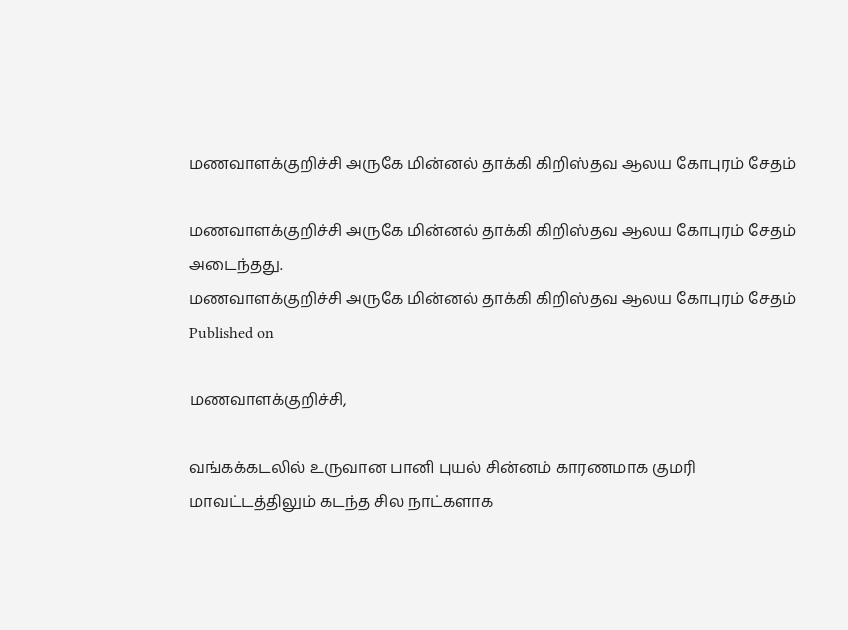மணவாளக்குறிச்சி அருகே மின்னல் தாக்கி கிறிஸ்தவ ஆலய கோபுரம் சேதம்

மணவாளக்குறிச்சி அருகே மின்னல் தாக்கி கிறிஸ்தவ ஆலய கோபுரம் சேதம் அடைந்தது.
மணவாளக்குறிச்சி அருகே மின்னல் தாக்கி கிறிஸ்தவ ஆலய கோபுரம் சேதம்
Published on

மணவாளக்குறிச்சி,

வங்கக்கடலில் உருவான பானி புயல் சின்னம் காரணமாக குமரி மாவட்டத்திலும் கடந்த சில நாட்களாக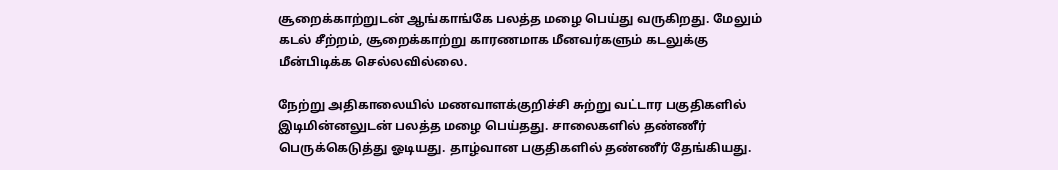சூறைக்காற்றுடன் ஆங்காங்கே பலத்த மழை பெய்து வருகிறது. மேலும் கடல் சீற்றம், சூறைக்காற்று காரணமாக மீனவர்களும் கடலுக்கு மீன்பிடிக்க செல்லவில்லை.

நேற்று அதிகாலையில் மணவாளக்குறிச்சி சுற்று வட்டார பகுதிகளில் இடிமின்னலுடன் பலத்த மழை பெய்தது. சாலைகளில் தண்ணீர் பெருக்கெடுத்து ஓடியது. தாழ்வான பகுதிகளில் தண்ணீர் தேங்கியது.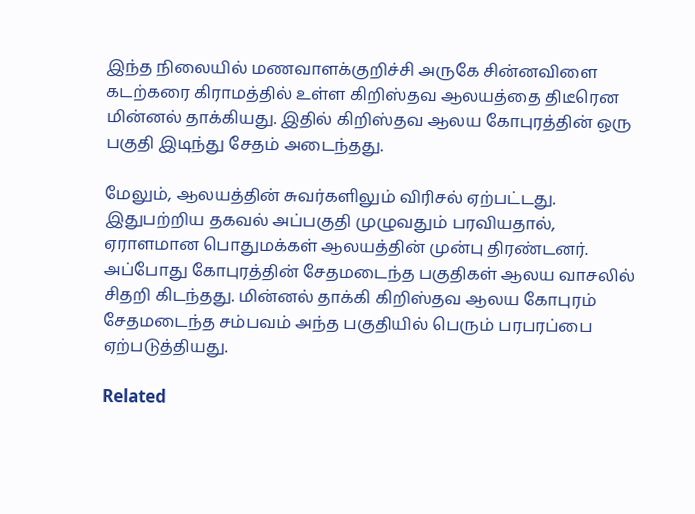இந்த நிலையில் மணவாளக்குறிச்சி அருகே சின்னவிளை கடற்கரை கிராமத்தில் உள்ள கிறிஸ்தவ ஆலயத்தை திடீரென மின்னல் தாக்கியது. இதில் கிறிஸ்தவ ஆலய கோபுரத்தின் ஒரு பகுதி இடிந்து சேதம் அடைந்தது.

மேலும், ஆலயத்தின் சுவர்களிலும் விரிசல் ஏற்பட்டது. இதுபற்றிய தகவல் அப்பகுதி முழுவதும் பரவியதால், ஏராளமான பொதுமக்கள் ஆலயத்தின் முன்பு திரண்டனர். அப்போது கோபுரத்தின் சேதமடைந்த பகுதிகள் ஆலய வாசலில் சிதறி கிடந்தது. மின்னல் தாக்கி கிறிஸ்தவ ஆலய கோபுரம் சேதமடைந்த சம்பவம் அந்த பகுதியில் பெரும் பரபரப்பை ஏற்படுத்தியது.

Related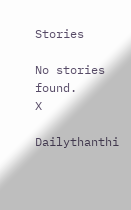Stories

No stories found.
X

Dailythanthi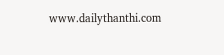www.dailythanthi.com